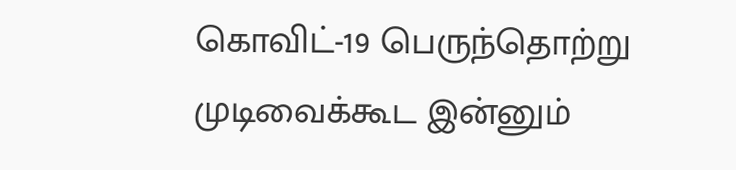கொவிட்-19 பெருந்தொற்று முடிவைக்கூட இன்னும்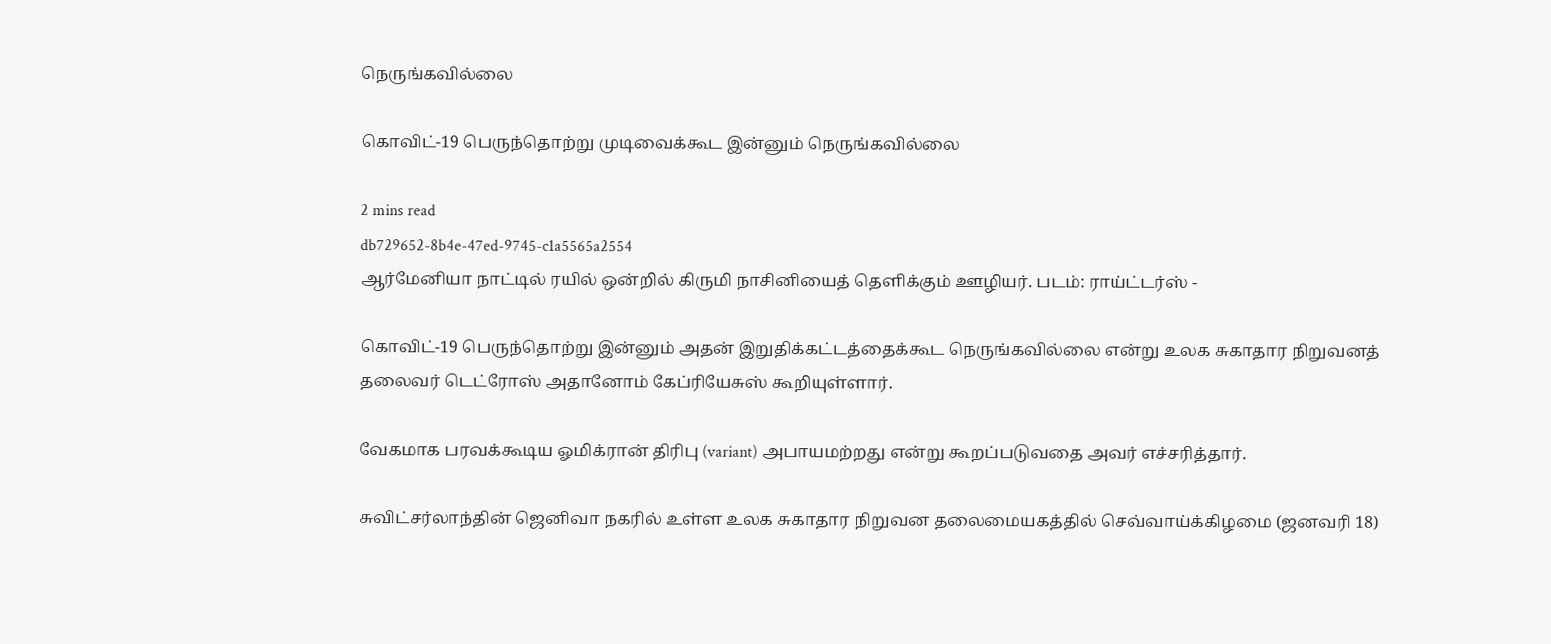நெருங்கவில்லை

கொவிட்-19 பெருந்தொற்று முடிவைக்கூட இன்னும் நெருங்கவில்லை

2 mins read
db729652-8b4e-47ed-9745-c1a5565a2554
ஆர்மேனியா நாட்டில் ரயில் ஒன்றில் கிருமி நாசினியைத் தெளிக்கும் ஊழியர். படம்: ராய்ட்டர்ஸ் -

கொவிட்-19 பெருந்தொற்று இன்னும் அதன் இறுதிக்கட்டத்தைக்கூட நெருங்கவில்லை என்று உலக சுகாதார நிறுவனத் தலைவர் டெட்ரோஸ் அதானோம் கேப்ரியேசுஸ் கூறியுள்ளார்.

வேகமாக பரவக்கூடிய ஓமிக்ரான் திரிபு (variant) அபாயமற்றது என்று கூறப்படுவதை அவர் எச்சரித்தார்.

சுவிட்சர்லாந்தின் ஜெனிவா நகரில் உள்ள உலக சுகாதார நிறுவன தலைமையகத்தில் செவ்வாய்க்கிழமை (ஜனவரி 18)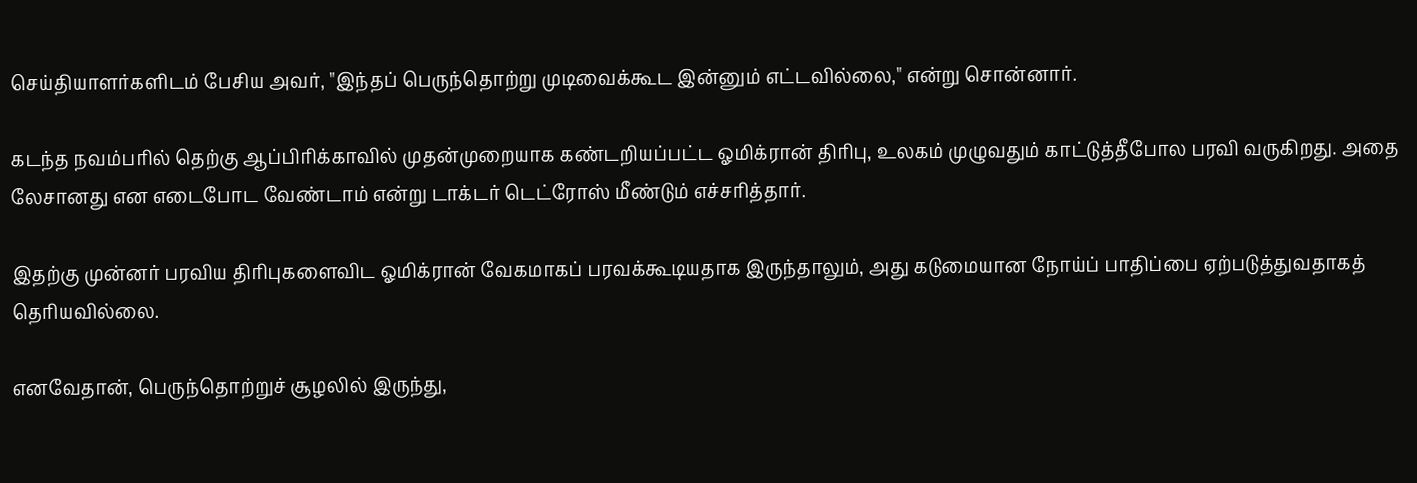செய்தியாளர்களிடம் பேசிய அவர், "இந்தப் பெருந்தொற்று முடிவைக்கூட இன்னும் எட்டவில்லை," என்று சொன்னார்.

கடந்த நவம்பரில் தெற்கு ஆப்பிரிக்காவில் முதன்முறையாக கண்டறியப்பட்ட ஓமிக்ரான் திரிபு, உலகம் முழுவதும் காட்டுத்தீபோல பரவி வருகிறது. அதை லேசானது என எடைபோட வேண்டாம் என்று டாக்டர் டெட்ரோஸ் மீண்டும் எச்சரித்தார்.

இதற்கு முன்னர் பரவிய திரிபுகளைவிட ஓமிக்ரான் வேகமாகப் பரவக்கூடியதாக இருந்தாலும், அது கடுமையான நோய்ப் பாதிப்பை ஏற்படுத்துவதாகத் தெரியவில்லை.

எனவேதான், பெருந்தொற்றுச் சூழலில் இருந்து,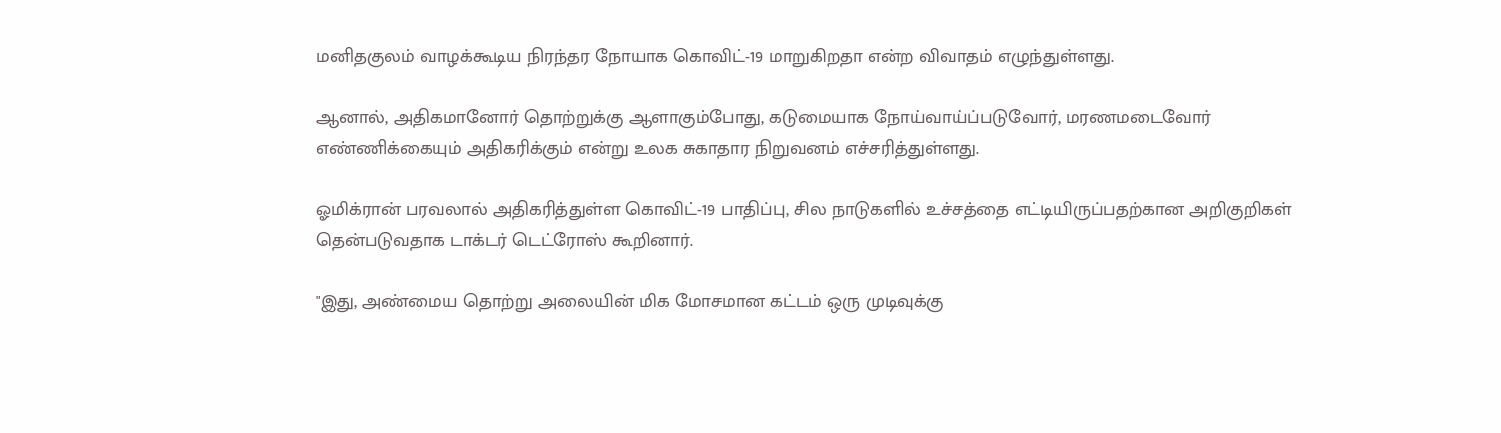மனிதகுலம் வாழக்கூடிய நிரந்தர நோயாக கொவிட்-19 மாறுகிறதா என்ற விவாதம் எழுந்துள்ளது.

ஆனால், அதிகமானோர் தொற்றுக்கு ஆளாகும்போது, கடுமையாக நோய்வாய்ப்படுவோர், மரணமடைவோர் எண்ணிக்கையும் அதிகரிக்கும் என்று உலக சுகாதார நிறுவனம் எச்சரித்துள்ளது.

ஓமிக்ரான் பரவலால் அதிகரித்துள்ள கொவிட்-19 பாதிப்பு, சில நாடுகளில் உச்சத்தை எட்டியிருப்பதற்கான அறிகுறிகள் தென்படுவதாக டாக்டர் டெட்ரோஸ் கூறினார்.

"இது, அண்மைய தொற்று அலையின் மிக மோசமான கட்டம் ஒரு முடிவுக்கு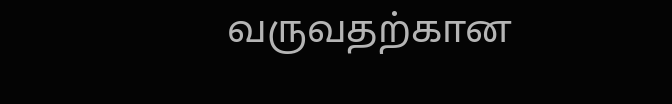வருவதற்கான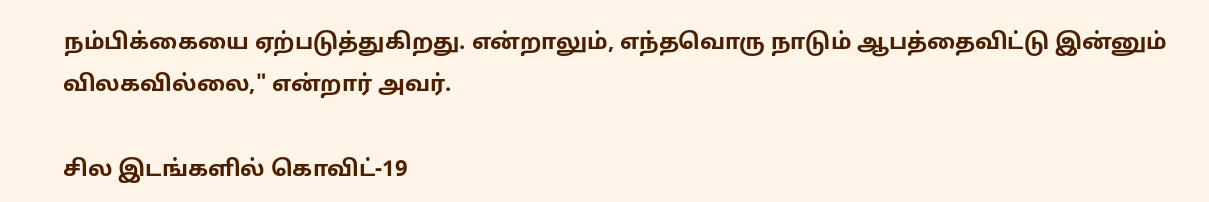நம்பிக்கையை ஏற்படுத்துகிறது. என்றாலும், எந்தவொரு நாடும் ஆபத்தைவிட்டு இன்னும் விலகவில்லை," என்றார் அவர்.

சில இடங்களில் கொவிட்-19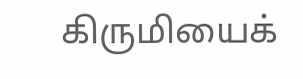கிருமியைக்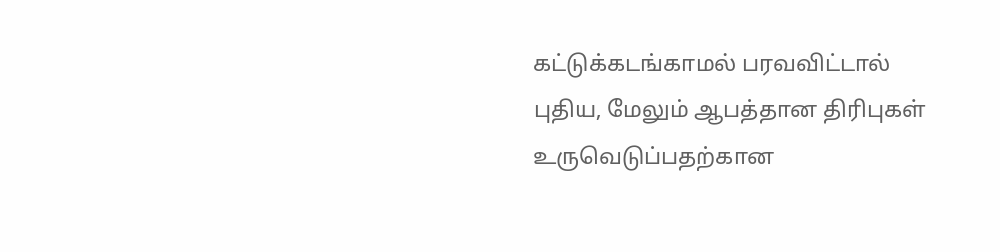கட்டுக்கடங்காமல் பரவவிட்டால் புதிய, மேலும் ஆபத்தான திரிபுகள் உருவெடுப்பதற்கான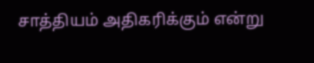சாத்தியம் அதிகரிக்கும் என்று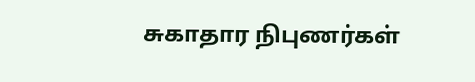சுகாதார நிபுணர்கள்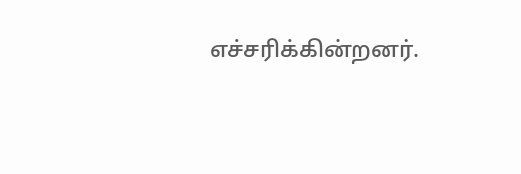எச்சரிக்கின்றனர்.